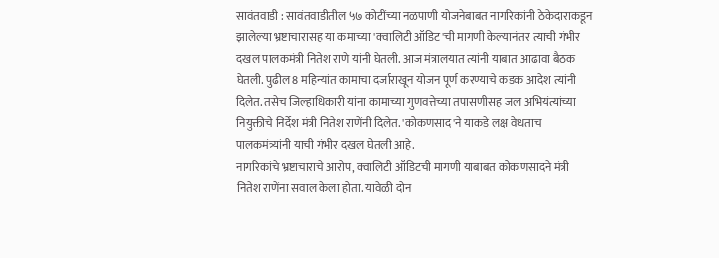सावंतवाडी : सावंतवाडीतील ५७ कोटींच्या नळपाणी योजनेबाबत नागरिकांनी ठेकेदाराकडून झालेल्या भ्रष्टाचारासह या कमाच्या 'क्वालिटी ऑडिट'ची मागणी केल्यानंतर त्याची गंभीर दखल पालकमंत्री नितेश राणे यांनी घेतली. आज मंत्रालयात त्यांनी याबात आढावा बैठक घेतली. पुढील 8 महिन्यांत कामाचा दर्जाराखून योजन पूर्ण करण्याचे कडक आदेश त्यांनी दिलेत. तसेच जिल्हाधिकारी यांना कामाच्या गुणवत्तेच्या तपासणीसह जल अभियंत्यांच्या नियुक्तीचे निर्देश मंत्री नितेश राणेंनी दिलेत. 'कोकणसाद'ने याकडे लक्ष वेधताच पालकमंत्र्यांनी याची गंभीर दखल घेतली आहे.
नागरिकांचे भ्रष्टाचाराचे आरोप, क्वालिटी ऑडिटची मागणी याबाबत कोकणसादने मंत्री नितेश राणेंना सवाल केला होता. यावेळी दोन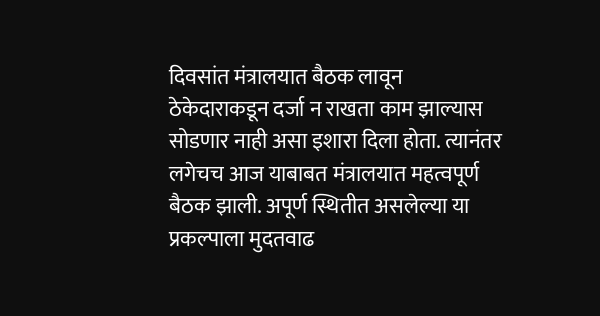दिवसांत मंत्रालयात बैठक लावून ठेकेदाराकडून दर्जा न राखता काम झाल्यास सोडणार नाही असा इशारा दिला होता. त्यानंतर लगेचच आज याबाबत मंत्रालयात महत्वपूर्ण बैठक झाली. अपूर्ण स्थितीत असलेल्या या प्रकल्पाला मुदतवाढ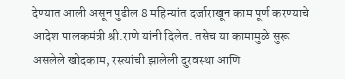देण्यात आली असून पुढील 8 महिन्यांत दर्जाराखून काम पूर्ण करण्याचे आदेश पालकमंत्री श्री.राणे यांनी दिलेत. तसेच या कामामुळे सुरू असलेले खोदकाम, रस्त्यांची झालेली दुरवस्था आणि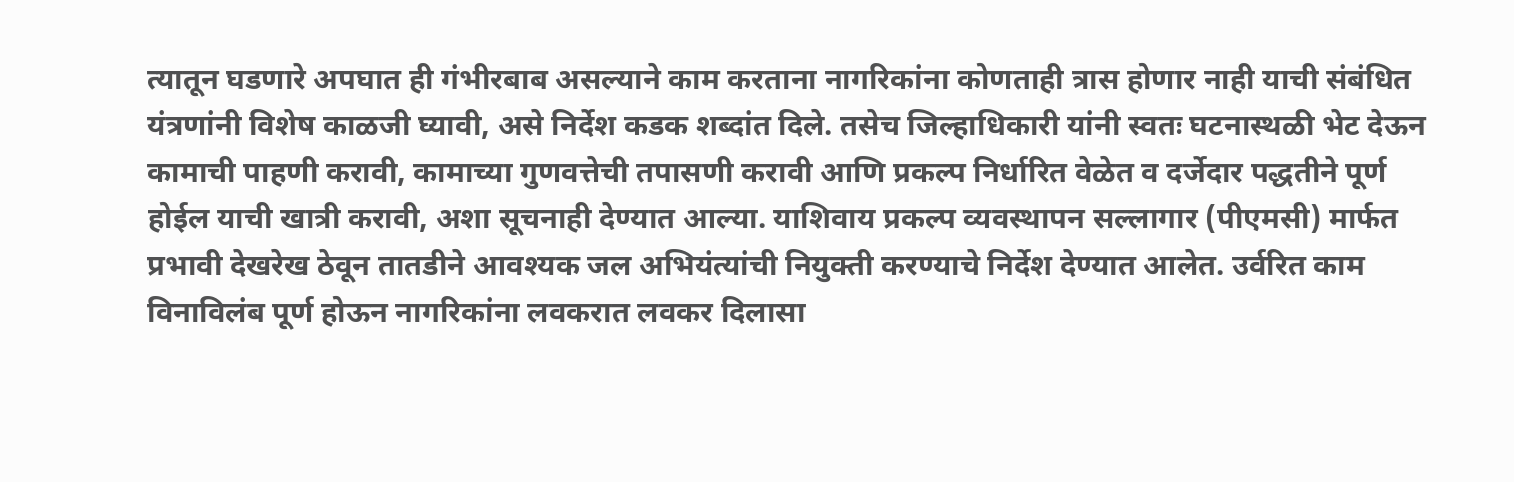त्यातून घडणारे अपघात ही गंभीरबाब असल्याने काम करताना नागरिकांना कोणताही त्रास होणार नाही याची संबंधित यंत्रणांनी विशेष काळजी घ्यावी, असे निर्देश कडक शब्दांत दिले. तसेच जिल्हाधिकारी यांनी स्वतः घटनास्थळी भेट देऊन कामाची पाहणी करावी, कामाच्या गुणवत्तेची तपासणी करावी आणि प्रकल्प निर्धारित वेळेत व दर्जेदार पद्धतीने पूर्ण होईल याची खात्री करावी, अशा सूचनाही देण्यात आल्या. याशिवाय प्रकल्प व्यवस्थापन सल्लागार (पीएमसी) मार्फत प्रभावी देखरेख ठेवून तातडीने आवश्यक जल अभियंत्यांची नियुक्ती करण्याचे निर्देश देण्यात आलेत. उर्वरित काम विनाविलंब पूर्ण होऊन नागरिकांना लवकरात लवकर दिलासा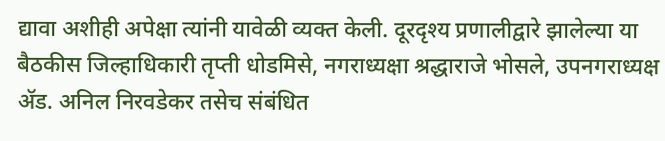द्यावा अशीही अपेक्षा त्यांनी यावेळी व्यक्त केली. दूरदृश्य प्रणालीद्वारे झालेल्या या बैठकीस जिल्हाधिकारी तृप्ती धोडमिसे, नगराध्यक्षा श्रद्धाराजे भोसले, उपनगराध्यक्ष ॲड. अनिल निरवडेकर तसेच संबंधित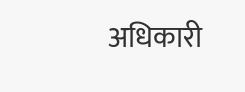अधिकारी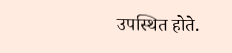उपस्थित होते.